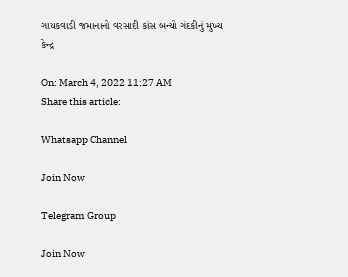ગાયકવાડી જમાનાનો વરસાદી કાંસ બન્યો ગંદકીનું મુખ્ય કેન્દ્ર

On: March 4, 2022 11:27 AM
Share this article:

Whatsapp Channel

Join Now

Telegram Group

Join Now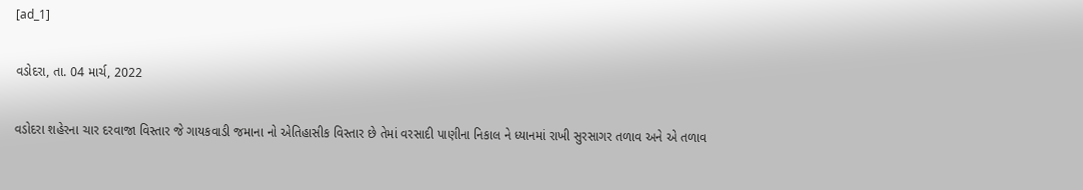[ad_1]

વડોદરા, તા. 04 માર્ચ, 2022

વડોદરા શહેરના ચાર દરવાજા વિસ્તાર જે ગાયકવાડી જમાના નો એતિહાસીક વિસ્તાર છે તેમાં વરસાદી પાણીના નિકાલ ને ધ્યાનમાં રાખી સુરસાગર તળાવ અને એ તળાવ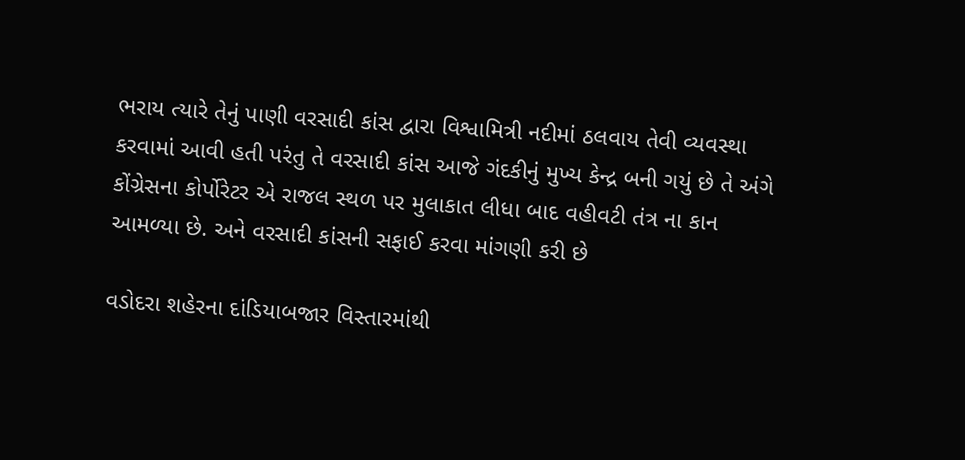ભરાય ત્યારે તેનું પાણી વરસાદી કાંસ દ્વારા વિશ્વામિત્રી નદીમાં ઠલવાય તેવી વ્યવસ્થા કરવામાં આવી હતી પરંતુ તે વરસાદી કાંસ આજે ગંદકીનું મુખ્ય કેન્દ્ર બની ગયું છે તે અંગે કોંગ્રેસના કોર્પોરેટર એ રાજલ સ્થળ પર મુલાકાત લીધા બાદ વહીવટી તંત્ર ના કાન આમળ્યા છે. અને વરસાદી કાંસની સફાઈ કરવા માંગણી કરી છે

વડોદરા શહેરના દાંડિયાબજાર વિસ્તારમાંથી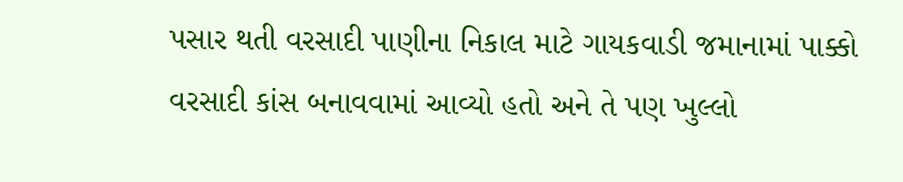પસાર થતી વરસાદી પાણીના નિકાલ માટે ગાયકવાડી જમાનામાં પાક્કો વરસાદી કાંસ બનાવવામાં આવ્યો હતો અને તે પણ ખુલ્લો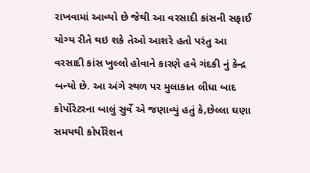રાખવામાં આવ્યો છે જેથી આ વરસાદી કાંસની સફાઈ યોગ્ય રીતે થઇ શકે તેઓ આશરે હતો પરંતુ આ વરસાદી કાંસ ખુલ્લો હોવાને કારણે હવે ગંદકી નું કેન્દ્ર બન્યો છે. આ અંગે સ્થળ પર મુલાકાત લીધા બાદ કોર્પોરેટરના બાલું સુર્વે એ જણાવ્યું હતું કે,છેલ્લા ઘણા સમયથી કોર્પોરેશન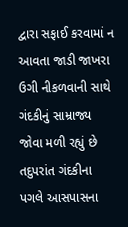દ્વારા સફાઈ કરવામાં ન આવતા જાડી જાખરા ઉગી નીકળવાની સાથે ગંદકીનું સામ્રાજ્ય જોવા મળી રહ્યું છે તદુપરાંત ગંદકીના પગલે આસપાસના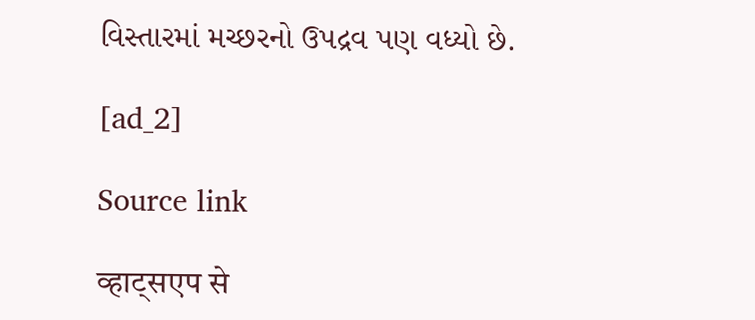વિસ્તારમાં મચ્છરનો ઉપદ્રવ પણ વધ્યો છે.

[ad_2]

Source link

व्हाट्सएप से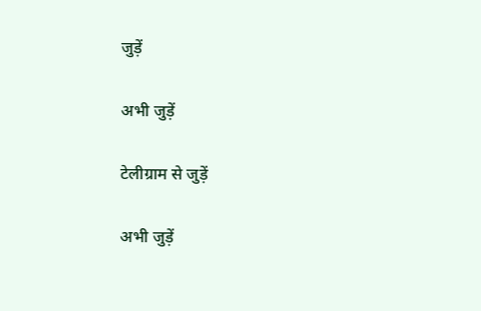जुड़ें

अभी जुड़ें

टेलीग्राम से जुड़ें

अभी जुड़ें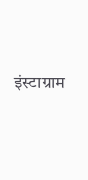इंस्टाग्राम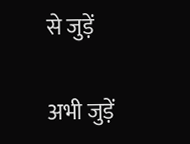से जुड़ें

अभी जुड़ें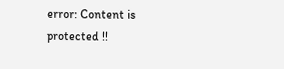error: Content is protected !!